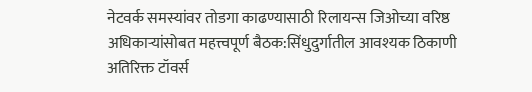नेटवर्क समस्यांवर तोडगा काढण्यासाठी रिलायन्स जिओच्या वरिष्ठ अधिकाऱ्यांसोबत महत्त्वपूर्ण बैठक:सिंधुदुर्गातील आवश्यक ठिकाणी अतिरिक्त टॉवर्स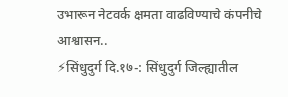उभारून नेटवर्क क्षमता वाढविण्याचे कंपनीचे आश्वासन..
⚡सिंधुदुर्ग दि.१७-: सिंधुदुर्ग जिल्ह्यातील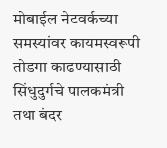मोबाईल नेटवर्कच्या समस्यांवर कायमस्वरूपी तोडगा काढण्यासाठी सिंधुदुर्गचे पालकमंत्री तथा बंदर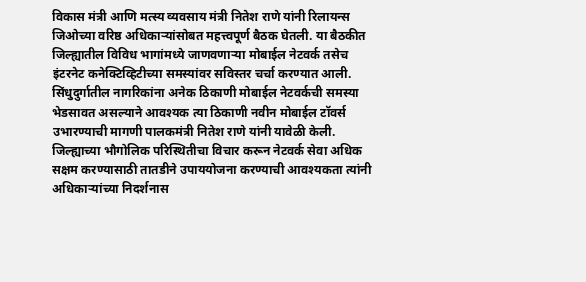विकास मंत्री आणि मत्स्य व्यवसाय मंत्री नितेश राणे यांनी रिलायन्स जिओच्या वरिष्ठ अधिकाऱ्यांसोबत महत्त्वपूर्ण बैठक घेतली. या बैठकीत जिल्ह्यातील विविध भागांमध्ये जाणवणाऱ्या मोबाईल नेटवर्क तसेच इंटरनेट कनेक्टिव्हिटीच्या समस्यांवर सविस्तर चर्चा करण्यात आली.
सिंधुदुर्गातील नागरिकांना अनेक ठिकाणी मोबाईल नेटवर्कची समस्या भेडसावत असल्याने आवश्यक त्या ठिकाणी नवीन मोबाईल टॉवर्स उभारण्याची मागणी पालकमंत्री नितेश राणे यांनी यावेळी केली. जिल्ह्याच्या भौगोलिक परिस्थितीचा विचार करून नेटवर्क सेवा अधिक सक्षम करण्यासाठी तातडीने उपाययोजना करण्याची आवश्यकता त्यांनी अधिकाऱ्यांच्या निदर्शनास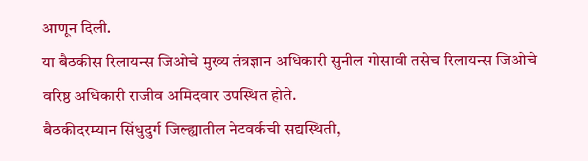आणून दिली.
या बैठकीस रिलायन्स जिओचे मुख्य तंत्रज्ञान अधिकारी सुनील गोसावी तसेच रिलायन्स जिओचे वरिष्ठ अधिकारी राजीव अमिदवार उपस्थित होते.
बैठकीदरम्यान सिंधुदुर्ग जिल्ह्यातील नेटवर्कची सद्यस्थिती,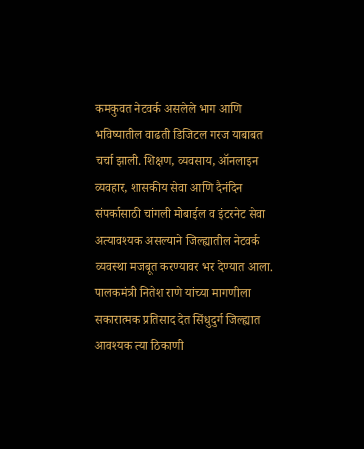कमकुवत नेटवर्क असलेले भाग आणि भविष्यातील वाढती डिजिटल गरज याबाबत चर्चा झाली. शिक्षण, व्यवसाय, ऑनलाइन व्यवहार, शासकीय सेवा आणि दैनंदिन संपर्कासाठी चांगली मोबाईल व इंटरनेट सेवा अत्यावश्यक असल्याने जिल्ह्यातील नेटवर्क व्यवस्था मजबूत करण्यावर भर देण्यात आला.
पालकमंत्री नितेश राणे यांच्या मागणीला सकारात्मक प्रतिसाद देत सिंधुदुर्ग जिल्ह्यात आवश्यक त्या ठिकाणी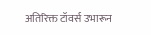अतिरिक्त टॉवर्स उभारून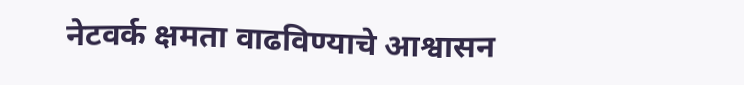नेटवर्क क्षमता वाढविण्याचे आश्वासन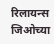रिलायन्स जिओच्या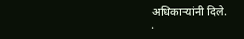अधिकाऱ्यांनी दिले.
.